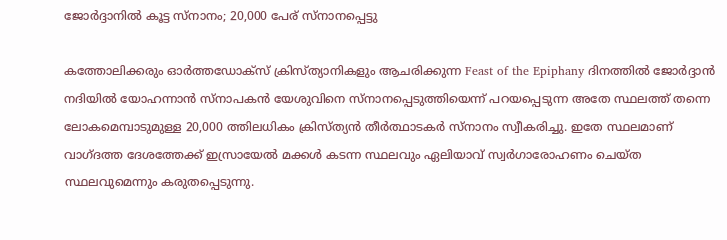ജോർദ്ദാനിൽ കൂട്ട സ്നാനം; 20,000 പേര് സ്നാനപ്പെട്ടു

കത്തോലിക്കരും ഓർത്തഡോക്സ് ക്രിസ്ത്യാനികളും ആചരിക്കുന്ന Feast of the Epiphany ദിനത്തിൽ ജോർദ്ദാൻ നദിയിൽ യോഹന്നാൻ സ്നാപകൻ യേശുവിനെ സ്നാനപ്പെടുത്തിയെന്ന് പറയപ്പെടുന്ന അതേ സ്ഥലത്ത് തന്നെ ലോകമെമ്പാടുമുള്ള 20,000 ത്തിലധികം ക്രിസ്ത്യൻ തീർത്ഥാടകർ സ്നാനം സ്വീകരിച്ചു. ഇതേ സ്ഥലമാണ് വാഗ്‌ദത്ത ദേശത്തേക്ക്‌ ഇസ്രായേൽ മക്കൾ കടന്ന സ്ഥലവും ഏലിയാവ്‌ സ്വർഗാരോഹണം ചെയ്‌ത സ്ഥലവുമെന്നും കരുതപ്പെടുന്നു.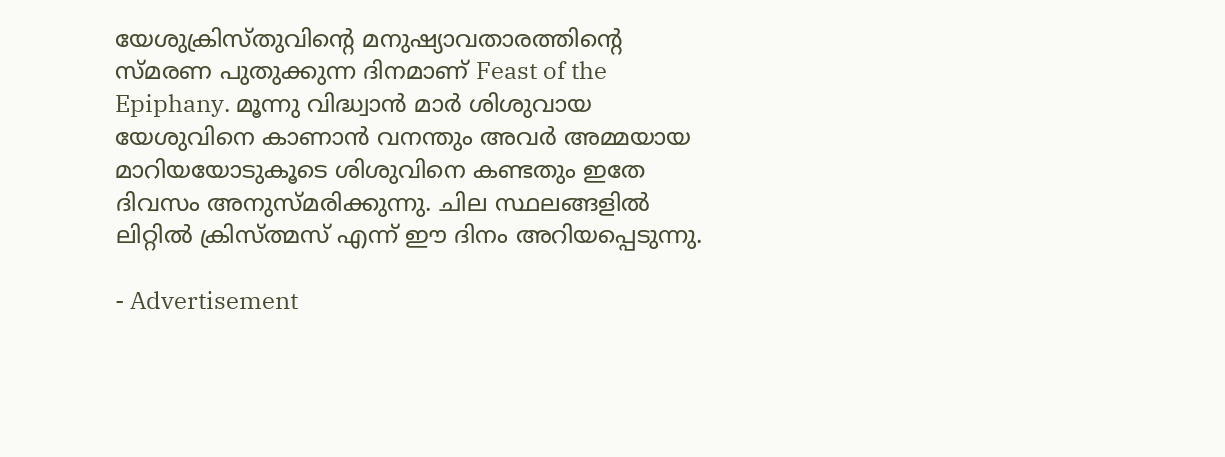യേശുക്രിസ്തുവിന്റെ മനുഷ്യാവതാരത്തിന്റെ സ്മരണ പുതുക്കുന്ന ദിനമാണ് Feast of the Epiphany. മൂന്നു വിദ്ധ്വാൻ മാർ ശിശുവായ യേശുവിനെ കാണാൻ വനന്തും അവർ അമ്മയായ മാറിയയോടുകൂടെ ശിശുവിനെ കണ്ടതും ഇതേ ദിവസം അനുസ്മരിക്കുന്നു. ചില സ്ഥലങ്ങളിൽ ലിറ്റിൽ ക്രിസ്ത്മസ് എന്ന് ഈ ദിനം അറിയപ്പെടുന്നു.

- Advertisement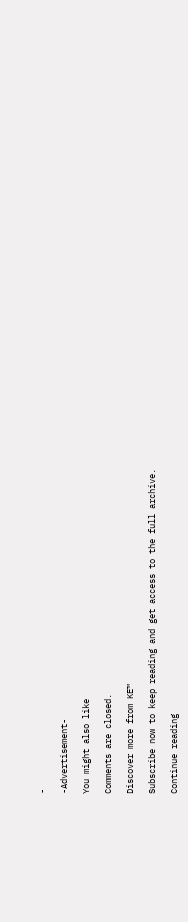-

-Advertisement-

You might also like

Comments are closed.

Discover more from KE™

Subscribe now to keep reading and get access to the full archive.

Continue reading